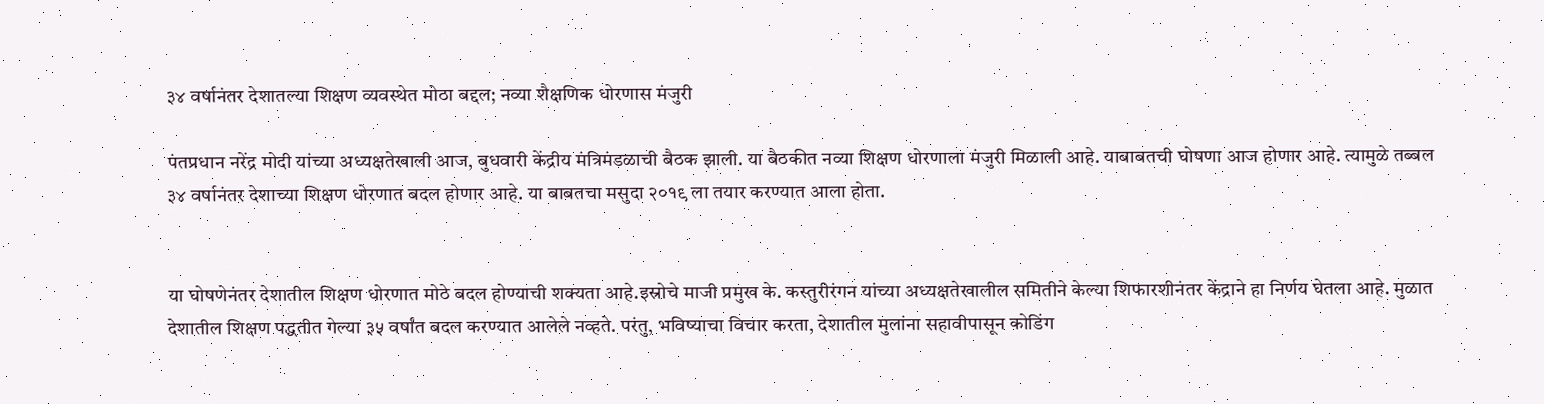३४ वर्षानंतर देशातल्या शिक्षण व्यवस्थेत मोठा बद्दल; नव्या शैक्षणिक धोरणास मंजुरी

पंतप्रधान नरेंद्र मोदी यांच्या अध्यक्षतेखाली आज, बुधवारी केंद्रीय मंत्रिमंडळाची बैठक झाली. या बैठकीत नव्या शिक्षण धोरणाला मंजुरी मिळाली आहे. याबाबतची घोषणा आज होणार आहे. त्यामुळे तब्बल ३४ वर्षानंतर देशाच्या शिक्षण धोरणात बदल होणार आहे. या बाबतचा मसुदा २०१९ ला तयार करण्यात आला होता.


या घोषणेनंतर देशातील शिक्षण धोरणात मोठे बदल होण्याची शक्यता आहे.इस्रोचे माजी प्रमुख के. कस्तुरीरंगन यांच्या अध्यक्षतेखालील समितीने केल्या शिफारशीनंतर केंद्राने हा निर्णय घेतला आहे. मुळात देशातील शिक्षण पद्धतीत गेल्या ३५ वर्षांत बदल करण्यात आलेले नव्हते. परंतु, भविष्याचा विचार करता, देशातील मुलांना सहावीपासून कोडिंग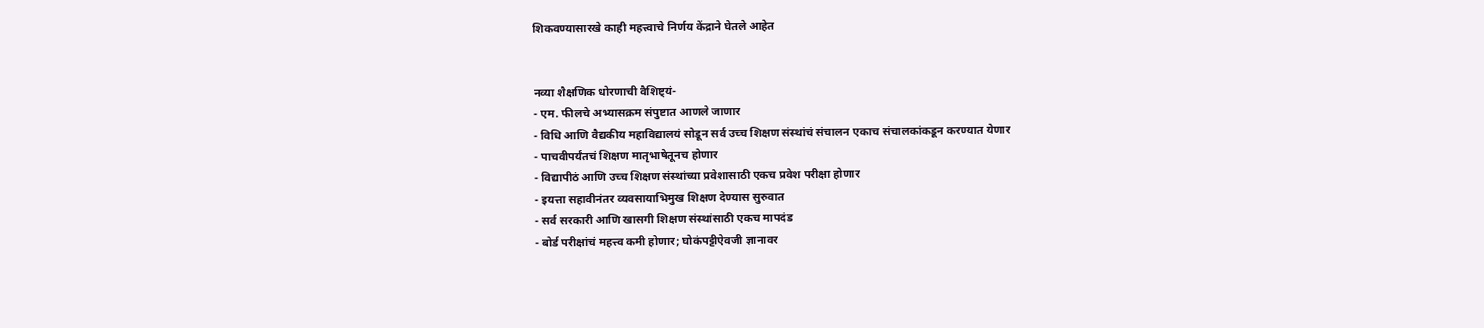शिकवण्यासारखे काही महत्त्वाचे निर्णय केंद्राने घेतले आहेत


नव्या शैक्षणिक धोरणाची वैशिष्ट्यं-
- एम. फीलचे अभ्यासक्रम संपुष्टात आणले जाणार
- विधि आणि वैद्यकीय महाविद्यालयं सोडून सर्व उच्च शिक्षण संस्थांचं संचालन एकाच संचालकांकडून करण्यात येणार
- पाचवीपर्यंतचं शिक्षण मातृभाषेतूनच होणार
- विद्यापीठं आणि उच्च शिक्षण संस्थांच्या प्रवेशासाठी एकच प्रवेश परीक्षा होणार
- इयत्ता सहावीनंतर व्यवसायाभिमुख शिक्षण देण्यास सुरुवात
- सर्व सरकारी आणि खासगी शिक्षण संस्थांसाठी एकच मापदंड
- बोर्ड परीक्षांचं महत्त्व कमी होणार; घोकंपट्टीऐवजी ज्ञानावर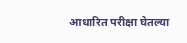आधारित परीक्षा घेतल्या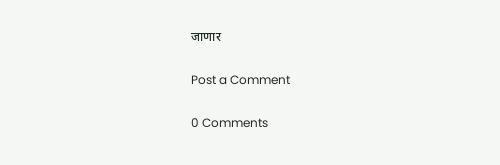जाणार

Post a Comment

0 Comments